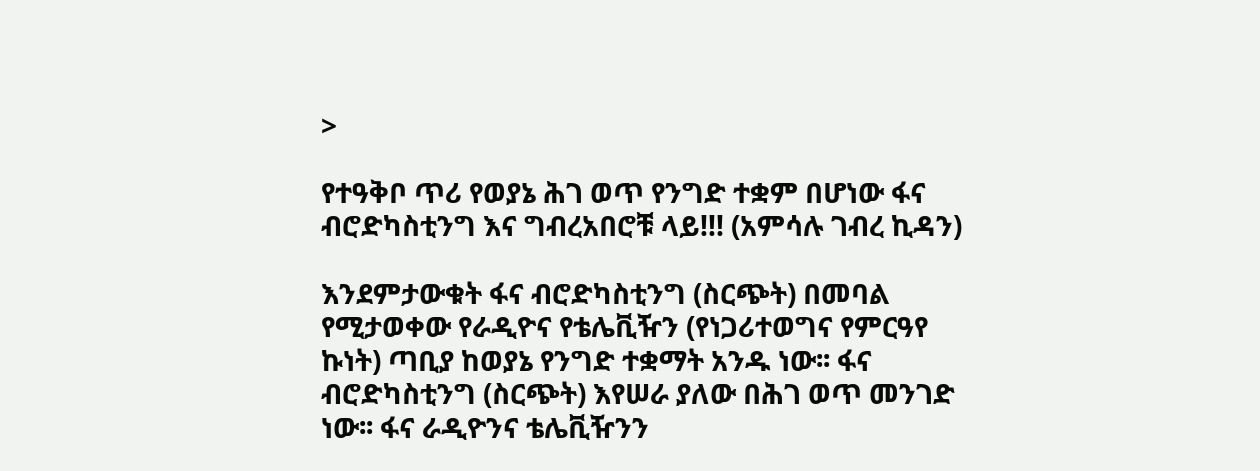>

የተዓቅቦ ጥሪ የወያኔ ሕገ ወጥ የንግድ ተቋም በሆነው ፋና ብሮድካስቲንግ እና ግብረአበሮቹ ላይ!!! (አምሳሉ ገብረ ኪዳን)

እንደምታውቁት ፋና ብሮድካስቲንግ (ስርጭት) በመባል የሚታወቀው የራዲዮና የቴሌቪዥን (የነጋሪተወግና የምርዓየ ኩነት) ጣቢያ ከወያኔ የንግድ ተቋማት አንዱ ነው፡፡ ፋና ብሮድካስቲንግ (ስርጭት) እየሠራ ያለው በሕገ ወጥ መንገድ ነው፡፡ ፋና ራዲዮንና ቴሌቪዥንን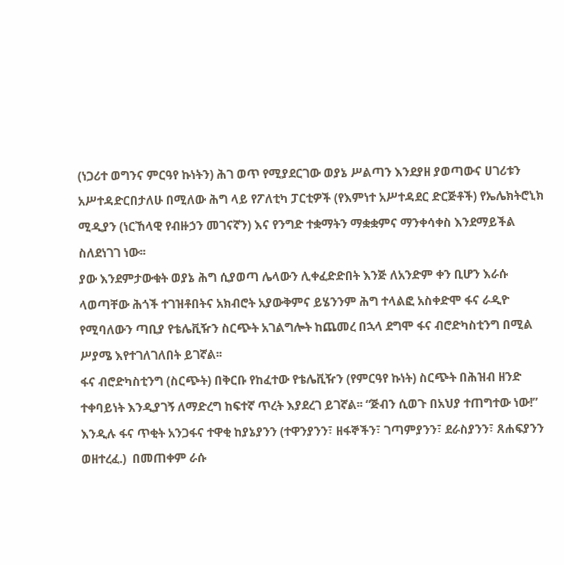(ነጋሪተ ወግንና ምርዓየ ኩነትን) ሕገ ወጥ የሚያደርገው ወያኔ ሥልጣን እንደያዘ ያወጣውና ሀገሪቱን አሥተዳድርበታለሁ በሚለው ሕግ ላይ የፖለቲካ ፓርቲዎች (የእምነተ አሥተዳደር ድርጅቶች) የኤሌክትሮኒክ ሚዲያን (ነርኸላዊ የብዙኃን መገናኛን) እና የንግድ ተቋማትን ማቋቋምና ማንቀሳቀስ እንደማይችል ስለደነገገ ነው፡፡
ያው እንደምታውቁት ወያኔ ሕግ ሲያወጣ ሌላውን ሊቀፈድድበት እንጅ ለአንድም ቀን ቢሆን እራሱ ላወጣቸው ሕጎች ተገዝቶበትና አክብሮት አያውቅምና ይሄንንም ሕግ ተላልፎ አስቀድሞ ፋና ራዲዮ የሚባለውን ጣቢያ የቴሌቪዥን ስርጭት አገልግሎት ከጨመረ በኋላ ደግሞ ፋና ብሮድካስቲንግ በሚል ሥያሜ እየተገለገለበት ይገኛል፡፡
ፋና ብሮድካስቲንግ (ስርጭት) በቅርቡ የከፈተው የቴሌቪዥን (የምርዓየ ኩነት) ስርጭት በሕዝብ ዘንድ ተቀባይነት እንዲያገኝ ለማድረግ ከፍተኛ ጥረት እያደረገ ይገኛል፡፡ “ጅብን ሲወጉ በአህያ ተጠግተው ነው!” እንዲሉ ፋና ጥቂት አንጋፋና ተዋቂ ከያኔያንን (ተዋንያንን፣ ዘፋኞችን፣ ገጣምያንን፣ ደራስያንን፣ ጸሐፍያንን ወዘተረፈ.)  በመጠቀም ራሱ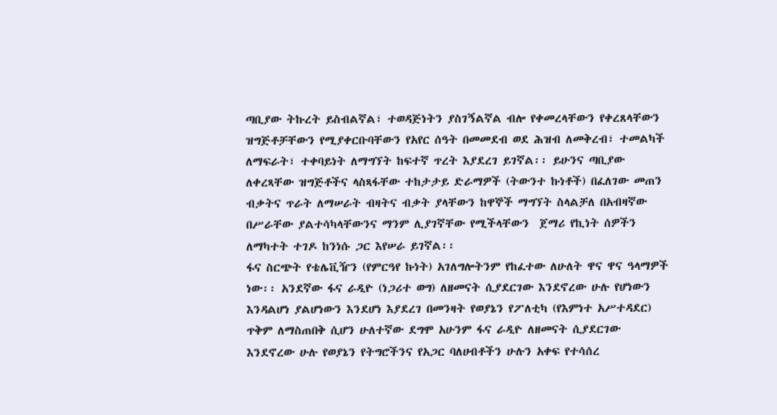ጣቢያው ትኩረት ይስብልኛል፣ ተወዳጅነትን ያስገኝልኛል ብሎ የቀመረላቸውን የቀረጸላቸውን ዝግጅቶቻቸውን የሚያቀርቡባቸውን የአየር ሰዓት በመመደብ ወደ ሕዝብ ለመቅረብ፣ ተመልካች ለማፍራት፣ ተቀባይነት ለማግኘት ከፍተኛ ጥረት እያደረገ ይገኛል፡፡ ይሁንና ጣቢያው ለቀረጻቸው ዝግጅቶችና ላስጻፋቸው ተከታታይ ድራማዎች (ትውንተ ኩነቶች) በፈለገው መጠን ብቃትና ጥራት ለማሠራት ብዛትና ብቃት ያላቸውን ከዋኞች ማግኘት ስላልቻለ በአብዛኛው በሥራቸው ያልተሳካላቸውንና ማንም ሊያገኛቸው የሚችላቸውን  ጀማሪ የኪነት ሰዎችን ለማካተት ተገዶ ከንነሱ ጋር እየሠራ ይገኛል፡፡
ፋና ስርጭት የቴሌቪዥን (የምርዓየ ኩነት) አገለግሎትንም የከፈተው ለሁለት ዋና ዋና ዓላማዎች ነው፡፡ አንደኛው ፋና ራዲዮ (ነጋሪተ ወግ) ለዘመናት ሲያደርገው እንደኖረው ሁሉ የሆነውን እንዳልሆነ ያልሆነውን እንደሆነ እያደረገ በመንዛት የወያኔን የፖለቲካ (የእምነተ አሥተዳደር) ጥቅም ለማስጠበቅ ሲሆን ሁለተኛው ደግሞ አሁንም ፋና ራዲዮ ለዘመናት ሲያደርገው እንደኖረው ሁሉ የወያኔን የትግሮችንና የአጋር ባለሀብቶችን ሁሉን አቀፍ የተሳሰረ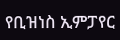የቢዝነስ ኢምፓየር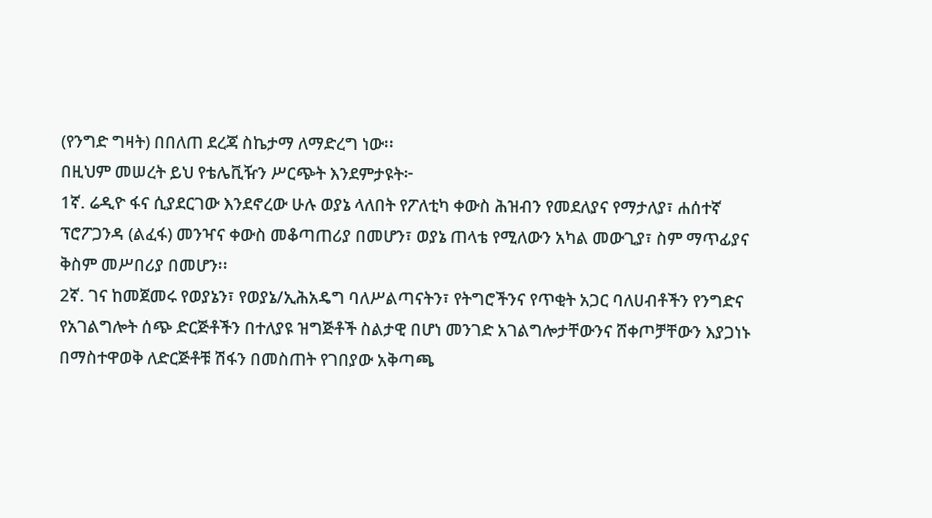(የንግድ ግዛት) በበለጠ ደረጃ ስኬታማ ለማድረግ ነው፡፡
በዚህም መሠረት ይህ የቴሌቪዥን ሥርጭት እንደምታዩት፦
1ኛ. ሬዲዮ ፋና ሲያደርገው እንደኖረው ሁሉ ወያኔ ላለበት የፖለቲካ ቀውስ ሕዝብን የመደለያና የማታለያ፣ ሐሰተኛ ፕሮፖጋንዳ (ልፈፋ) መንዣና ቀውስ መቆጣጠሪያ በመሆን፣ ወያኔ ጠላቴ የሚለውን አካል መውጊያ፣ ስም ማጥፊያና ቅስም መሥበሪያ በመሆን፡፡
2ኛ. ገና ከመጀመሩ የወያኔን፣ የወያኔ/ኢሕአዴግ ባለሥልጣናትን፣ የትግሮችንና የጥቂት አጋር ባለሀብቶችን የንግድና የአገልግሎት ሰጭ ድርጅቶችን በተለያዩ ዝግጅቶች ስልታዊ በሆነ መንገድ አገልግሎታቸውንና ሸቀጦቻቸውን እያጋነኑ በማስተዋወቅ ለድርጅቶቹ ሽፋን በመስጠት የገበያው አቅጣጫ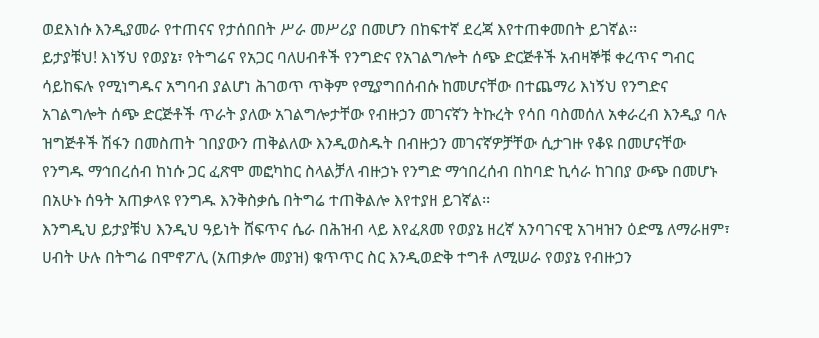ወደእነሱ እንዲያመራ የተጠናና የታሰበበት ሥራ መሥሪያ በመሆን በከፍተኛ ደረጃ እየተጠቀመበት ይገኛል፡፡
ይታያቹህ! እነኝህ የወያኔ፣ የትግሬና የአጋር ባለሀብቶች የንግድና የአገልግሎት ሰጭ ድርጅቶች አብዛኞቹ ቀረጥና ግብር ሳይከፍሉ የሚነግዱና አግባብ ያልሆነ ሕገወጥ ጥቅም የሚያግበሰብሱ ከመሆናቸው በተጨማሪ እነኝህ የንግድና አገልግሎት ሰጭ ድርጅቶች ጥራት ያለው አገልግሎታቸው የብዙኃን መገናኛን ትኩረት የሳበ ባስመሰለ አቀራረብ እንዲያ ባሉ ዝግጅቶች ሽፋን በመስጠት ገበያውን ጠቅልለው እንዲወስዱት በብዙኃን መገናኛዎቻቸው ሲታገዙ የቆዩ በመሆናቸው የንግዱ ማኅበረሰብ ከነሱ ጋር ፈጽሞ መፎካከር ስላልቻለ ብዙኃኑ የንግድ ማኅበረሰብ በከባድ ኪሳራ ከገበያ ውጭ በመሆኑ በአሁኑ ሰዓት አጠቃላዩ የንግዱ እንቅስቃሴ በትግሬ ተጠቅልሎ እየተያዘ ይገኛል፡፡
እንግዲህ ይታያቹህ እንዲህ ዓይነት ሸፍጥና ሴራ በሕዝብ ላይ እየፈጸመ የወያኔ ዘረኛ አንባገናዊ አገዛዝን ዕድሜ ለማራዘም፣ ሀብት ሁሉ በትግሬ በሞኖፖሊ (አጠቃሎ መያዝ) ቁጥጥር ስር እንዲወድቅ ተግቶ ለሚሠራ የወያኔ የብዙኃን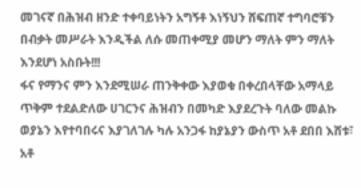መገናኛ በሕዝብ ዘንድ ተቀባይነትን አግኝቶ እነኝህን ሸፍጠኛ ተግባሮቹን በብቃት መሥራት እንዲችል ለሱ መጠቀሚያ መሆን ማለት ምን ማለት እንደሆነ አስቡት!!!
ፋና የማንና ምን እንደሚሠራ ጠንቅቀው እያወቁ በቀረበላቸው አማላይ ጥቅም ተደልድለው ሀገርንና ሕዝብን በመካድ እያደረጉት ባለው መልኩ ወያኔን እየተባበሩና እያገለገሉ ካሉ አንጋፋ ከያኔያን ውስጥ አቶ ደበበ እሸቱ፣ አቶ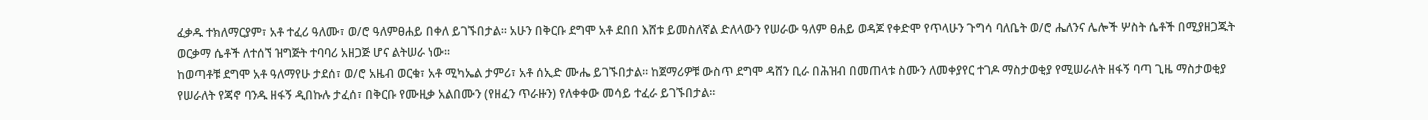ፈቃዱ ተክለማርያም፣ አቶ ተፈሪ ዓለሙ፣ ወ/ሮ ዓለምፀሐይ በቀለ ይገኙበታል፡፡ አሁን በቅርቡ ደግሞ አቶ ደበበ እሸቱ ይመስለኛል ድለላውን የሠራው ዓለም ፀሐይ ወዳጆ የቀድሞ የጥላሁን ጉግሳ ባለቤት ወ/ሮ ሔለንና ሌሎች ሦስት ሴቶች በሚያዘጋጁት ወርቃማ ሴቶች ለተሰኘ ዝግጅት ተባባሪ አዘጋጅ ሆና ልትሠራ ነው፡፡
ከወጣቶቹ ደግሞ አቶ ዓለማየሁ ታደሰ፣ ወ/ሮ አዜብ ወርቁ፣ አቶ ሚካኤል ታምሪ፣ አቶ ሰኢድ ሙሔ ይገኙበታል፡፡ ከጀማሪዎቹ ውስጥ ደግሞ ዳሸን ቢራ በሕዝብ በመጠላቱ ስሙን ለመቀያየር ተገዶ ማስታወቂያ የሚሠራለት ዘፋኝ ባጣ ጊዜ ማስታወቂያ የሠራለት የጃኖ ባንዱ ዘፋኝ ዲበኩሉ ታፈሰ፣ በቅርቡ የሙዚቃ አልበሙን (የዘፈን ጥራዙን) የለቀቀው መሳይ ተፈራ ይገኙበታል፡፡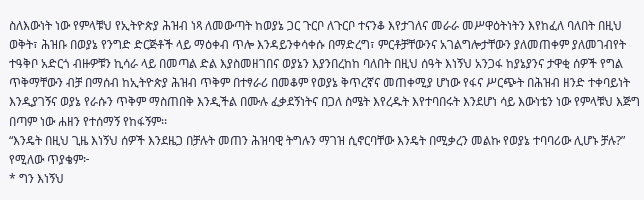ስለእውነት ነው የምላቹህ የኢትዮጵያ ሕዝብ ነጻ ለመውጣት ከወያኔ ጋር ጉርቦ ለጉርቦ ተናንቆ እየታገለና መራራ መሥዋዕትነትን እየከፈለ ባለበት በዚህ ወቅት፣ ሕዝቡ በወያኔ የንግድ ድርጅቶች ላይ ማዕቀብ ጥሎ እንዳይንቀሳቀሱ በማድረግ፣ ምርቶቻቸውንና አገልግሎታቸውን ያለመጠቀም ያለመገብየት ተዓቅቦ አድርጎ ብዙዎቹን ኪሳራ ላይ በመጣል ድል እያስመዘገበና ወያኔን እያንበረከከ ባለበት በዚህ ሰዓት እነኝህ አንጋፋ ከያኔያንና ታዋቂ ሰዎች የግል ጥቅማቸውን ብቻ በማሰብ ከኢትዮጵያ ሕዝብ ጥቅም በተፃራሪ በመቆም የወያኔ ቅጥረኛና መጠቀሚያ ሆነው የፋና ሥርጭት በሕዝብ ዘንድ ተቀባይነት እንዲያገኝና ወያኔ የራሱን ጥቅም ማስጠበቅ እንዲችል በሙሉ ፈቃደኝነትና በጋለ ስሜት እየረዱት እየተባበሩት እንደሆነ ሳይ እውነቴን ነው የምላቹህ እጅግ በጣም ነው ሐዘን የተሰማኝ የከፋኝም፡፡
“እንዴት በዚህ ጊዜ እነኝህ ሰዎች እንደዜጋ በቻሉት መጠን ሕዝባዊ ትግሉን ማገዝ ሲኖርባቸው እንዴት በሚቃረን መልኩ የወያኔ ተባባሪው ሊሆኑ ቻሉ?” የሚለው ጥያቄም፦
* ግን እነኝህ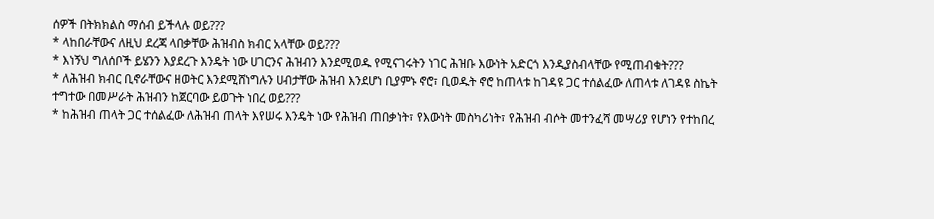ሰዎች በትክክልስ ማሰብ ይችላሉ ወይ???
* ላከበራቸውና ለዚህ ደረጃ ላበቃቸው ሕዝብስ ክብር አላቸው ወይ???
* እነኝህ ግለሰቦች ይሄንን እያደረጉ እንዴት ነው ሀገርንና ሕዝብን እንደሚወዱ የሚናገሩትን ነገር ሕዝቡ እውነት አድርጎ እንዲያስብላቸው የሚጠብቁት???
* ለሕዝብ ክብር ቢኖራቸውና ዘወትር እንደሚሸነግሉን ሀብታቸው ሕዝብ እንደሆነ ቢያምኑ ኖሮ፣ ቢወዱት ኖሮ ከጠላቱ ከገዳዩ ጋር ተሰልፈው ለጠላቱ ለገዳዩ ስኬት ተግተው በመሥራት ሕዝብን ከጀርባው ይወጉት ነበረ ወይ???
* ከሕዝብ ጠላት ጋር ተሰልፈው ለሕዝብ ጠላት እየሠሩ እንዴት ነው የሕዝብ ጠበቃነት፣ የእውነት መስካሪነት፣ የሕዝብ ብሶት መተንፈሻ መሣሪያ የሆነን የተከበረ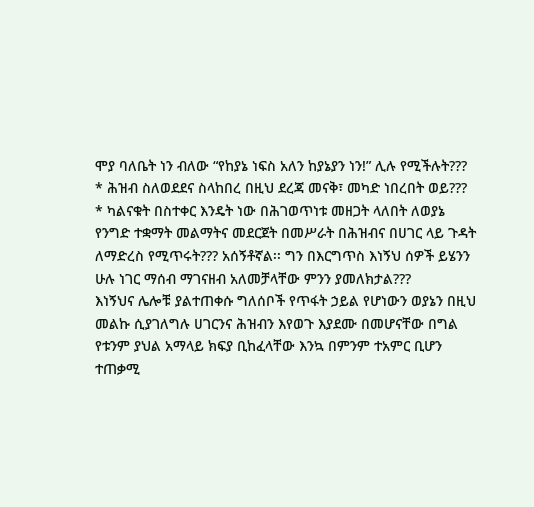ሞያ ባለቤት ነን ብለው “የከያኔ ነፍስ አለን ከያኔያን ነን!” ሊሉ የሚችሉት???
* ሕዝብ ስለወደደና ስላከበረ በዚህ ደረጃ መናቅ፣ መካድ ነበረበት ወይ???
* ካልናቁት በስተቀር እንዴት ነው በሕገወጥነቱ መዘጋት ላለበት ለወያኔ የንግድ ተቋማት መልማትና መደርጀት በመሥራት በሕዝብና በሀገር ላይ ጉዳት ለማድረስ የሚጥሩት??? አሰኝቶኛል፡፡ ግን በእርግጥስ እነኝህ ሰዎች ይሄንን ሁሉ ነገር ማሰብ ማገናዘብ አለመቻላቸው ምንን ያመለክታል???
እነኝህና ሌሎቹ ያልተጠቀሱ ግለሰቦች የጥፋት ኃይል የሆነውን ወያኔን በዚህ መልኩ ሲያገለግሉ ሀገርንና ሕዝብን እየወጉ እያደሙ በመሆናቸው በግል የቱንም ያህል አማላይ ክፍያ ቢከፈላቸው እንኳ በምንም ተአምር ቢሆን ተጠቃሚ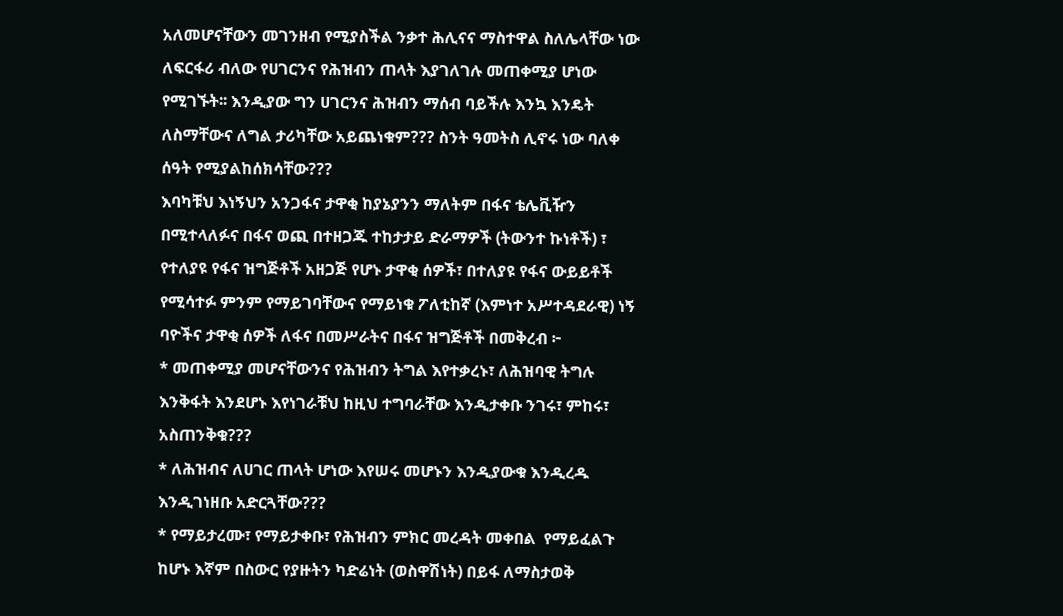አለመሆናቸውን መገንዘብ የሚያስችል ንቃተ ሕሊናና ማስተዋል ስለሌላቸው ነው ለፍርፋሪ ብለው የሀገርንና የሕዝብን ጠላት እያገለገሉ መጠቀሚያ ሆነው የሚገኙት፡፡ እንዲያው ግን ሀገርንና ሕዝብን ማሰብ ባይችሉ እንኳ እንዴት ለስማቸውና ለግል ታሪካቸው አይጨነቁም??? ስንት ዓመትስ ሊኖሩ ነው ባለቀ ሰዓት የሚያልከሰክሳቸው???
እባካቹህ እነኝህን አንጋፋና ታዋቂ ከያኔያንን ማለትም በፋና ቴሌቪዥን በሚተላለፉና በፋና ወጪ በተዘጋጁ ተከታታይ ድራማዎች (ትውንተ ኩነቶች) ፣ የተለያዩ የፋና ዝግጅቶች አዘጋጅ የሆኑ ታዋቂ ሰዎች፣ በተለያዩ የፋና ውይይቶች የሚሳተፉ ምንም የማይገባቸውና የማይነቁ ፖለቲከኛ (እምነተ አሥተዳደራዊ) ነኝ ባዮችና ታዋቂ ሰዎች ለፋና በመሥራትና በፋና ዝግጅቶች በመቅረብ ፦
* መጠቀሚያ መሆናቸውንና የሕዝብን ትግል እየተቃረኑ፣ ለሕዝባዊ ትግሉ እንቅፋት እንደሆኑ እየነገራቹህ ከዚህ ተግባራቸው እንዲታቀቡ ንገሩ፣ ምከሩ፣ አስጠንቅቁ???
* ለሕዝብና ለሀገር ጠላት ሆነው እየሠሩ መሆኑን እንዲያውቁ እንዲረዱ እንዲገነዘቡ አድርጓቸው???
* የማይታረሙ፣ የማይታቀቡ፣ የሕዝብን ምክር መረዳት መቀበል  የማይፈልጉ ከሆኑ እኛም በስውር የያዙትን ካድሬነት (ወስዋሽነት) በይፋ ለማስታወቅ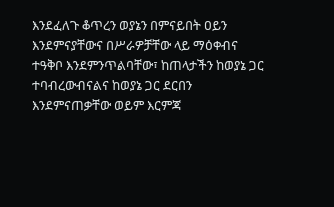እንደፈለጉ ቆጥረን ወያኔን በምናይበት ዐይን እንደምናያቸውና በሥራዎቻቸው ላይ ማዕቀብና ተዓቅቦ እንደምንጥልባቸው፣ ከጠላታችን ከወያኔ ጋር ተባብረውብናልና ከወያኔ ጋር ደርበን እንደምናጠቃቸው ወይም እርምጃ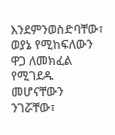እንደምንወስድባቸው፣ ወያኔ የሚከፍለውን ዋጋ ለመክፈል የሚገደዱ መሆናቸውን  ንገሯቸው፣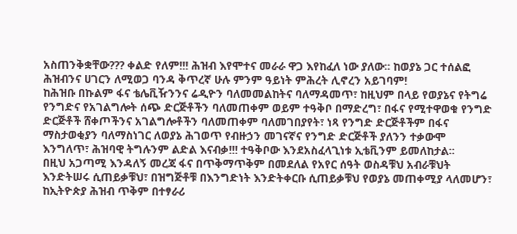አስጠንቅቋቸው??? ቀልድ የለም!!! ሕዝብ እየሞተና መራራ ዋጋ እየከፈለ ነው ያለው፡፡ ከወያኔ ጋር ተሰልፎ ሕዝብንና ሀገርን ለሚወጋ ባንዳ ቅጥረኛ ሁሉ ምንም ዓይነት ምሕረት ሊኖረን አይገባም!
ከሕዝቡ በኩልም ፋና ቴሌቪዥንንና ሬዲዮን ባለመመልከትና ባለማዳመጥ፣ ከዚህም በላይ የወያኔና የትግሬ የንግድና የአገልግሎት ሰጭ ድርጅቶችን ባለመጠቀም ወይም ተዓቅቦ በማድረግ፣ በፋና የሚተዋወቁ የንግድ ድርጅቶች ሸቀጦችንና አገልግሎቶችን ባለመጠቀም ባለመገበያየት፣ ነጻ የንግድ ድርጅቶችም በፋና ማስታወቂያን ባለማስነገር ለወያኔ ሕገወጥ የብዙኃን መገናኛና የንግድ ድርጅቶች ያለንን ተቃውሞ እንግለጥ፣ ሕዝባዊ ትግሉንም ልድል እናብቃ!!! ተዓቅቦው እንደአስፈላጊነቱ ኢቴቪንም ይመለከታል፡፡
በዚህ አጋጣሚ እንዳለኝ መረጃ ፋና በጥቅማጥቅም በመደለል የአየር ሰዓት ወስዳቹህ አብራቹህት እንድትሠሩ ሲጠይቃቹህ፣ በዝግጅቶቹ በእንግድነት እንድትቀርቡ ሲጠይቃቹህ የወያኔ መጠቀሚያ ላለመሆን፣ ከኢትዮጵያ ሕዝብ ጥቅም በተፃራሪ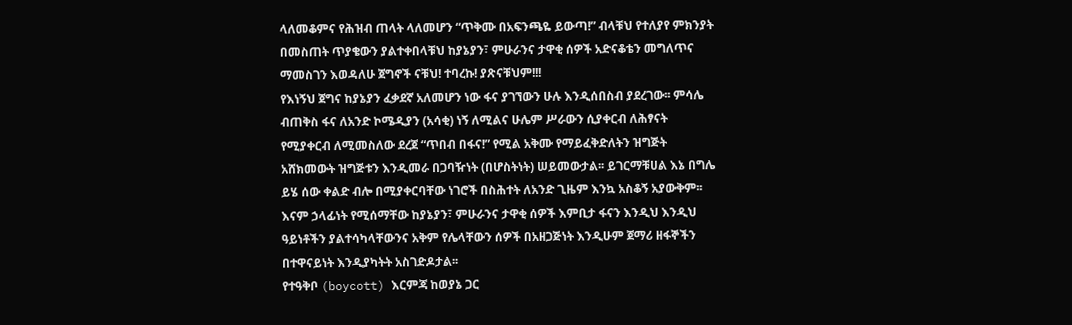ላለመቆምና የሕዝብ ጠላት ላለመሆን “ጥቅሙ በአፍንጫዬ ይውጣ!” ብላቹህ የተለያየ ምክንያት በመስጠት ጥያቄውን ያልተቀበላቹህ ከያኔያን፣ ምሁራንና ታዋቂ ሰዎች አድናቆቴን መግለጥና ማመስገን እወዳለሁ ጀግኖች ናቹህ! ተባረኩ! ያጽናቹህም!!!
የእነኝህ ጀግና ከያኔያን ፈቃደኛ አለመሆን ነው ፋና ያገኘውን ሁሉ እንዲሰበስብ ያደረገው፡፡ ምሳሌ ብጠቅስ ፋና ለአንድ ኮሜዲያን (አሳቂ) ነኝ ለሚልና ሁሌም ሥራውን ሲያቀርብ ለሕፃናት የሚያቀርብ ለሚመስለው ደረጀ “ጥበብ በፋና!” የሚል አቅሙ የማይፈቅድለትን ዝግጅት አሸክመውት ዝግጅቱን እንዲመራ በጋባዥነት (በሆስትነት) ሠይመውታል፡፡ ይገርማቹሀል እኔ በግሌ ይሄ ሰው ቀልድ ብሎ በሚያቀርባቸው ነገሮች በስሕተት ለአንድ ጊዜም እንኳ አስቆኝ አያውቅም፡፡ እናም ኃላፊነት የሚሰማቸው ከያኔያን፣ ምሁራንና ታዋቂ ሰዎች እምቢታ ፋናን እንዲህ እንዲህ ዓይነቶችን ያልተሳካላቸውንና አቅም የሌላቸውን ሰዎች በአዘጋጅነት እንዲሁም ጀማሪ ዘፋኞችን በተዋናይነት እንዲያካትት አስገድዶታል፡፡
የተዓቅቦ (boycott) እርምጃ ከወያኔ ጋር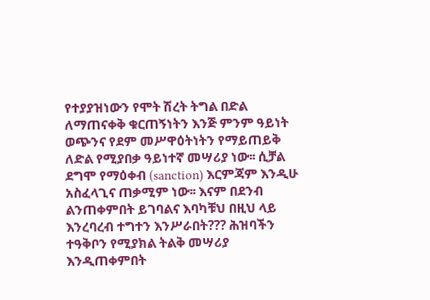የተያያዝነውን የሞት ሽረት ትግል በድል ለማጠናቀቅ ቁርጠኝነትን እንጅ ምንም ዓይነት ወጭንና የደም መሥዋዕትነትን የማይጠይቅ ለድል የሚያበቃ ዓይነተኛ መሣሪያ ነው፡፡ ሲቻል ደግሞ የማዕቀብ (sanction) እርምጃም እንዲሁ አስፈላጊና ጠቃሚም ነው፡፡ እናም በደንብ ልንጠቀምበት ይገባልና እባካቹህ በዚህ ላይ እንረባረብ ተግተን እንሥራበት??? ሕዝባችን ተዓቅቦን የሚያክል ትልቅ መሣሪያ እንዲጠቀምበት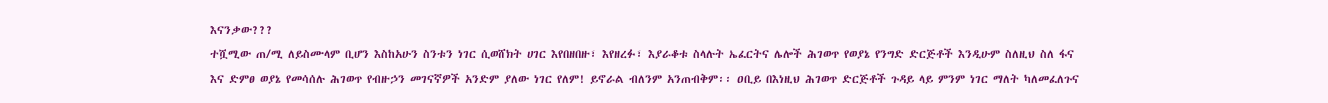እናንቃው???
ተሿሚው ጠ/ሚ ለይስሙላም ቢሆን እስከአሁን ስንቱን ነገር ሲወሸክት ሀገር እየበዘበዙ፣ እየዘረፉ፣ እያራቆቱ ስላሉት ኤፈርትና ሌሎች ሕገወጥ የወያኔ የንግድ ድርጅቶች እንዲሁም ስለዚህ ስለ ፋና እና ድምፀ ወያኔ የመሳሰሉ ሕገወጥ የብዙኃን መገናኛዎች አንድም ያለው ነገር የለም! ይኖራል ብለንም አንጠብቅም፡፡ ዐቢይ በእነዚህ ሕገወጥ ድርጅቶች ጉዳይ ላይ ምንም ነገር ማለት ካለመፈለጉና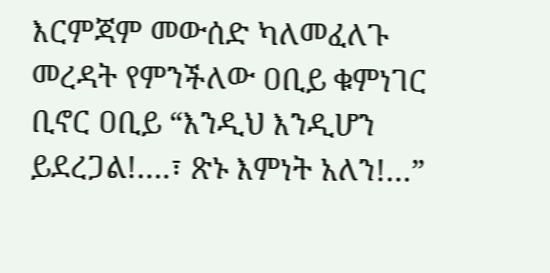እርምጃም መውሰድ ካለመፈለጉ መረዳት የምንችለው ዐቢይ ቁምነገር ቢኖር ዐቢይ “እንዲህ እንዲሆን ይደረጋል!….፣ ጽኑ እምነት አለን!…”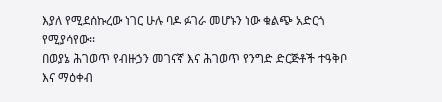እያለ የሚደሰኩረው ነገር ሁሉ ባዶ ፉገራ መሆኑን ነው ቁልጭ አድርጎ የሚያሳየው፡፡
በወያኔ ሕገወጥ የብዙኃን መገናኛ እና ሕገወጥ የንግድ ድርጅቶች ተዓቅቦ እና ማዕቀብ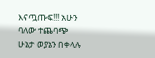እናጧጡፍ!!! አሁን ባለው ተጨባጭ ሁኔታ ወያኔን በቀላሉ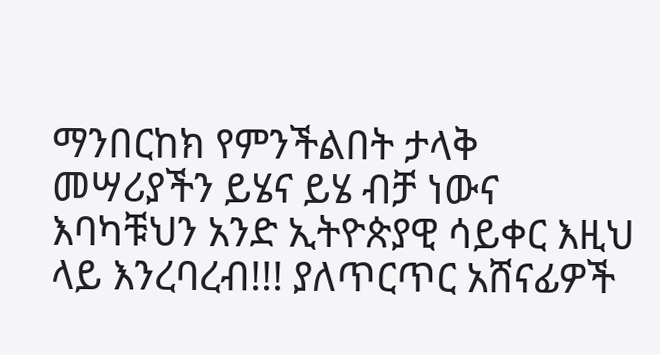ማንበርከክ የምንችልበት ታላቅ መሣሪያችን ይሄና ይሄ ብቻ ነውና እባካቹህን አንድ ኢትዮጵያዊ ሳይቀር እዚህ ላይ እንረባረብ!!! ያለጥርጥር አሸናፊዎች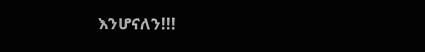እንሆናለን!!!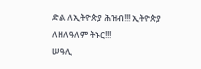ድል ለኢትዮጵያ ሕዝብ!!! ኢትዮጵያ ለዘለዓለም ትኑር!!!
ሠዓሊ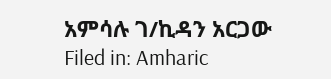አምሳሉ ገ/ኪዳን አርጋው
Filed in: Amharic